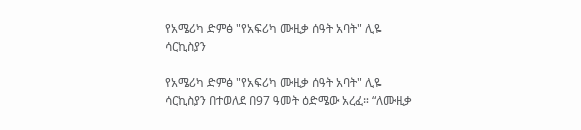የአሜሪካ ድምፅ "የአፍሪካ ሙዚቃ ሰዓት አባት" ሊዬ ሳርኪስያን

የአሜሪካ ድምፅ "የአፍሪካ ሙዚቃ ሰዓት አባት" ሊዬ ሳርኪስያን በተወለደ በ97 ዓመት ዕድሜው አረፈ። “ለሙዚቃ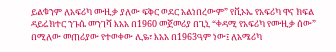ይልቁንም ለአፍሪካ ሙዚቃ ያለው ፍቅር ወደር አልነበረውም” የቪኦኤ የአፍሪካ ዋና ክፍል ዳይሬክተር ንጉሴ መንገሻ እአአ በ1960 መጀመሪያ በጊኒ “ቀዳሚ የአፍሪካ የሙዚቃ ሰው” በሚለው መጠሪያው የተወቀው ሊዬ፣ እአአ በ1963ዓም ነው፤ ለአሜሪካ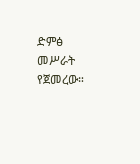ድምፅ መሥራት የጀመረው።